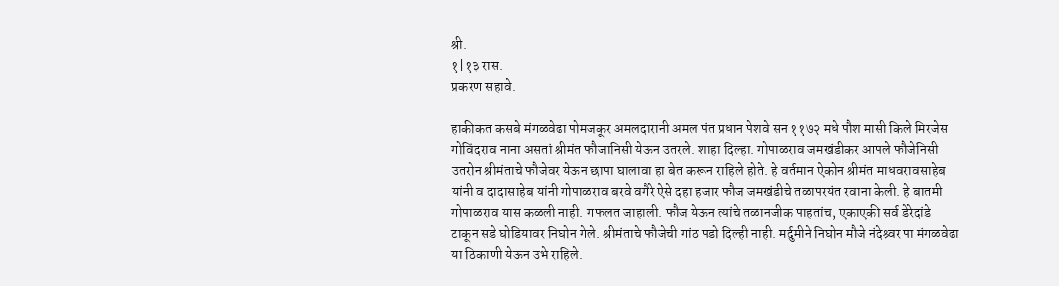श्री.
१|१३ रास.
प्रकरण सहावे.

हाकीकत कसबे मंगळवेढा पोमजकूर अमलदारानी अमल पंत प्रधान पेशवे सन ११७२ मधे पौश मासी किले मिरजेस गोविंदराव नाना असतां श्रीमंत फौजानिसी येऊन उतरले. शाहा दिल्हा. गोपाळराव जमखंडीकर आपले फौजेनिसी उतरोन श्रीमंताचे फौजेवर येऊन छापा घालावा हा बेत करून राहिले होते. हे वर्तमान ऐकोन श्रीमंत माधवरावसाहेब यांनी व दादासाहेब यांनी गोपाळराव बरवे वगैरे ऐसे दहा हजार फौज जमखंडीचे तळापरयंत रवाना केली. हे बातमी गोपाळराव यास कळली नाही. गफलत जाहाली. फौज येऊन त्यांचे तळानजीक पाहतांच, एकाएकी सर्व डेरेदांडे टाकून सडे घोडियावर निघोन गेले. श्रीमंताचे फौजेची गांठ पडो दिल्ही नाही. मर्दुमीने निघोन मौजे नंदेश्र्वर पा मंगळवेढा या ठिकाणी येऊन उभे राहिले.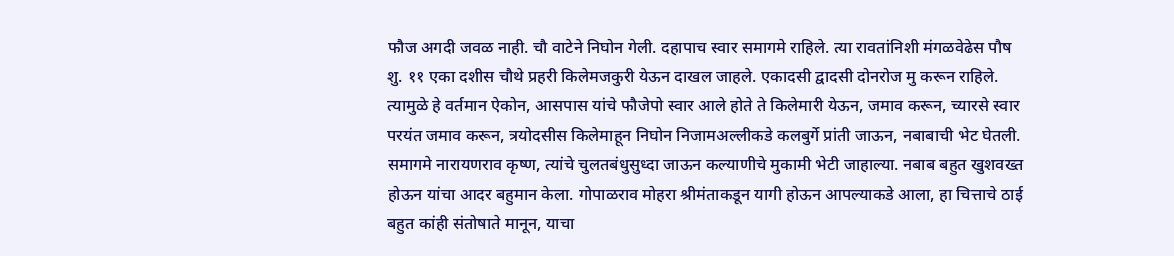फौज अगदी जवळ नाही. चौ वाटेने निघोन गेली. दहापाच स्वार समागमे राहिले. त्या रावतांनिशी मंगळवेढेस पौष शु. ११ एका दशीस चौथे प्रहरी किलेमजकुरी येऊन दाखल जाहले. एकादसी द्वादसी दोनरोज मु करून राहिले. त्यामुळे हे वर्तमान ऐकोन, आसपास यांचे फौजेपो स्वार आले होते ते किलेमारी येऊन, जमाव करून, च्यारसे स्वार परयंत जमाव करून, त्रयोदसीस किलेमाहून निघोन निजामअल्लीकडे कलबुर्गे प्रांती जाऊन, नबाबाची भेट घेतली. समागमे नारायणराव कृष्ण, त्यांचे चुलतबंधुसुध्दा जाऊन कल्याणीचे मुकामी भेटी जाहाल्या. नबाब बहुत खुशवख्त होऊन यांचा आदर बहुमान केला. गोपाळराव मोहरा श्रीमंताकडून यागी होऊन आपल्याकडे आला, हा चित्ताचे ठाई बहुत कांही संतोषाते मानून, याचा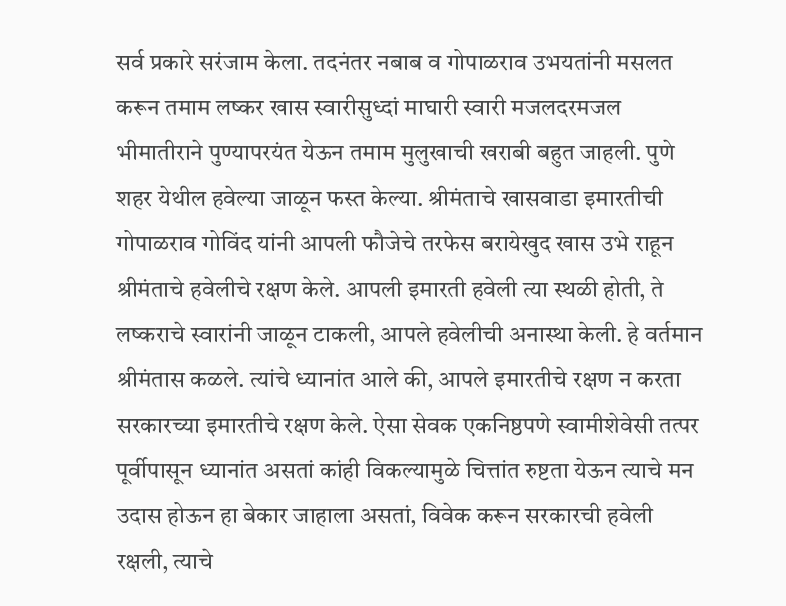सर्व प्रकारे सरंजाम केला. तदनंतर नबाब व गोपाळराव उभयतांनी मसलत करून तमाम लष्कर खास स्वारीसुध्दां माघारी स्वारी मजलदरमजल भीमातीराने पुण्यापरयंत येऊन तमाम मुलुखाची खराबी बहुत जाहली. पुणे शहर येथील हवेल्या जाळून फस्त केल्या. श्रीमंताचे खासवाडा इमारतीची गोपाळराव गोविंद यांनी आपली फौजेचे तरफेस बरायेखुद खास उभे राहून श्रीमंताचे हवेलीचे रक्षण केले. आपली इमारती हवेली त्या स्थळी होती, ते लष्कराचे स्वारांनी जाळून टाकली, आपले हवेलीची अनास्था केली. हे वर्तमान श्रीमंतास कळले. त्यांचे ध्यानांत आले की, आपले इमारतीचे रक्षण न करता सरकारच्या इमारतीचे रक्षण केले. ऐसा सेवक एकनिष्ठपणे स्वामीशेवेसी तत्पर पूर्वीपासून ध्यानांत असतां कांही विकल्यामुळे चित्तांत रुष्टता येऊन त्याचे मन उदास होऊन हा बेकार जाहाला असतां, विवेक करून सरकारची हवेली रक्षली, त्याचे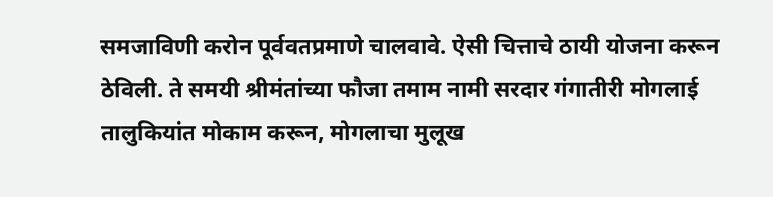समजाविणी करोन पूर्ववतप्रमाणे चालवावे. ऐसी चित्ताचे ठायी योजना करून ठेविली. ते समयी श्रीमंतांच्या फौजा तमाम नामी सरदार गंगातीरी मोगलाई तालुकियांत मोकाम करून, मोगलाचा मुलूख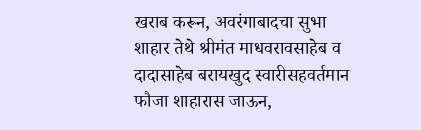खराब करून, अवरंगाबादचा सुभा शाहार तेथे श्रीमंत माधवरावसाहेब व दादासाहेब बरायखुद स्वारीसहवर्तमान फौजा शाहारास जाऊन,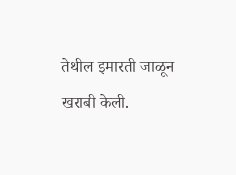तेथील इमारती जाळून खराबी केली.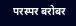परस्पर बरोबर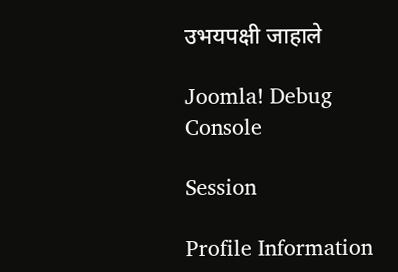उभयपक्षी जाहाले

Joomla! Debug Console

Session

Profile Information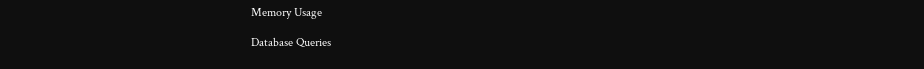Memory Usage

Database Queries